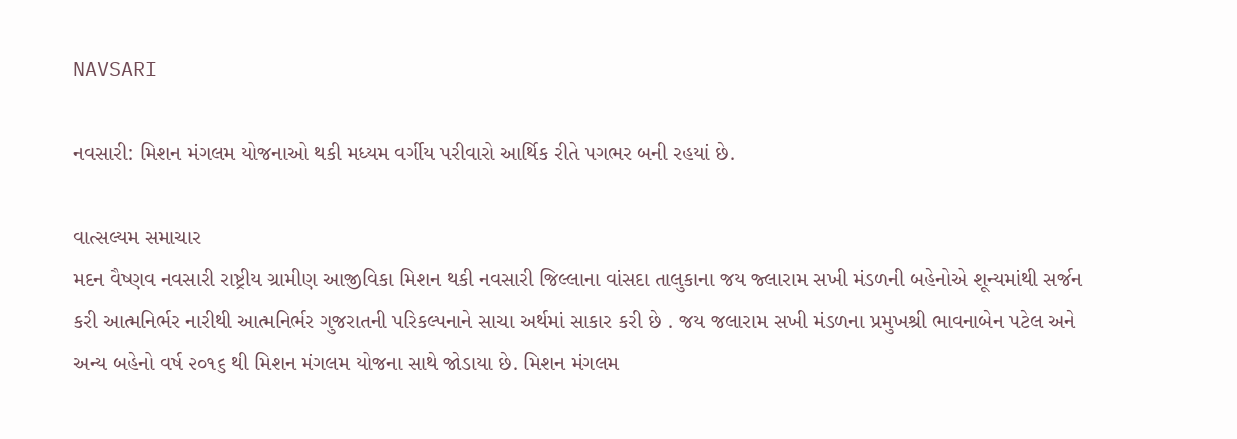NAVSARI

નવસારી: મિશન મંગલમ યોજનાઓ થકી મધ્યમ વર્ગીય પરીવારો આર્થિક રીતે પગભર બની રહયાં છે.

વાત્સલ્યમ સમાચાર
મદન વૈષ્ણવ નવસારી રાષ્ટ્રીય ગ્રામીણ આજીવિકા મિશન થકી નવસારી જિલ્લાના વાંસદા તાલુકાના જય જ્લારામ સખી મંડળની બહેનોએ શૂન્યમાંથી સર્જન કરી આત્મનિર્ભર નારીથી આત્મનિર્ભર ગુજરાતની પરિકલ્પનાને સાચા અર્થમાં સાકાર કરી છે . જય જલારામ સખી મંડળના પ્રમુખશ્રી ભાવનાબેન પટેલ અને અન્ય બહેનો વર્ષ ૨૦૧૬ થી મિશન મંગલમ યોજના સાથે જોડાયા છે. મિશન મંગલમ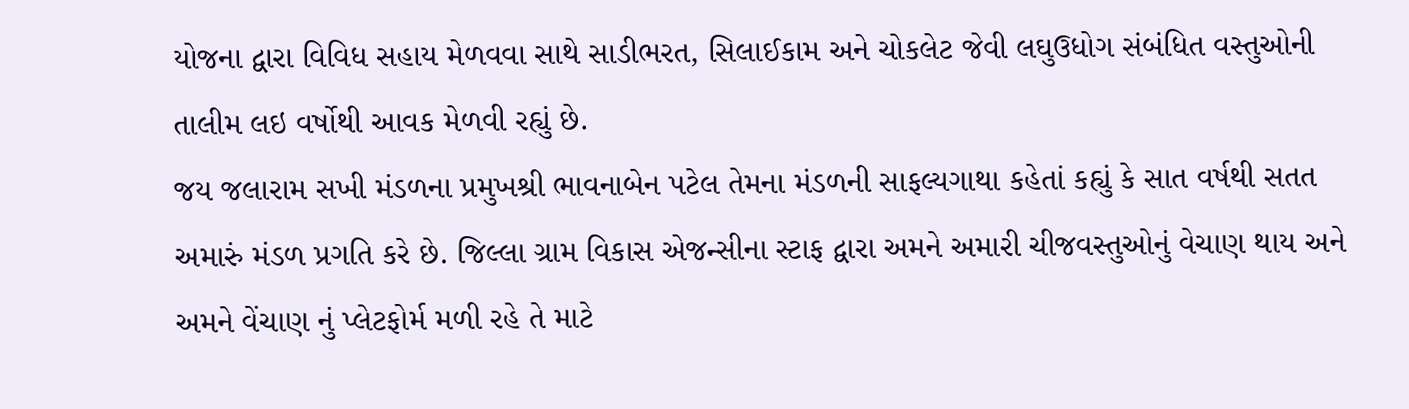યોજના દ્વારા વિવિધ સહાય મેળવવા સાથે સાડીભરત, સિલાઈકામ અને ચોકલેટ જેવી લઘુઉધોગ સંબંધિત વસ્તુઓની તાલીમ લઇ વર્ષોથી આવક મેળવી રહ્યું છે.
જય જલારામ સખી મંડળના પ્રમુખશ્રી ભાવનાબેન પટેલ તેમના મંડળની સાફલ્યગાથા કહેતાં કહ્યું કે સાત વર્ષથી સતત અમારું મંડળ પ્રગતિ કરે છે. જિલ્લા ગ્રામ વિકાસ એજન્સીના સ્ટાફ દ્વારા અમને અમારી ચીજવસ્તુઓનું વેચાણ થાય અને અમને વેંચાણ નું પ્લેટફોર્મ મળી રહે તે માટે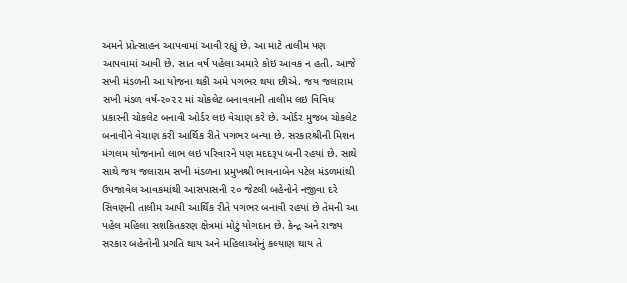અમને પ્રોત્સાહન આપવામાં આવી રહ્યું છે. આ માટે તાલીમ પણ આપવામાં આવી છે. સાત વર્ષ પહેલા અમારે કોઇ આવક ન હતી. આજે સખી મંડળની આ યોજના થકી અમે પગભર થયા છીએ. જય જલારામ સખી મંડળ વર્ષ-૨૦૨૨ માં ચોકલેટ બનાવવાની તાલીમ લઇ વિવિધ પ્રકારની ચોકલેટ બનાવી ઓર્ડર લઇ વેચાણ કરે છે. ઓર્ડર મુજબ ચોકલેટ બનાવીને વેચાણ કરી આર્થિક રીતે પગભર બન્યા છે. સરકારશ્રીની મિશન મંગલમ યોજનાનો લાભ લઇ પરિવારને પણ મદદરૂપ બની રહયાં છે. સાથે સાથે જય જલારામ સખી મંડળના પ્રમુખશ્રી ભાવનાબેન પટેલ મંડળમાંથી ઉપજાવેલ આવકમાંથી આસપાસની ૨૦ જેટલી બહેનોને નજીવા દરે સિવણની તાલીમ આપી આર્થિક રીતે પગભર બનાવી રહયાં છે તેમની આ પહેલ મહિલા સશકિતકરણ ક્ષેત્રમાં મોટું યોગદાન છે. કેન્દ્ર અને રાજ્ય સરકાર બહેનોની પ્રગતિ થાય અને મહિલાઓનું કલ્યાણ થાય તે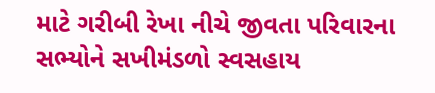માટે ગરીબી રેખા નીચે જીવતા પરિવારના સભ્યોને સખીમંડળો સ્વસહાય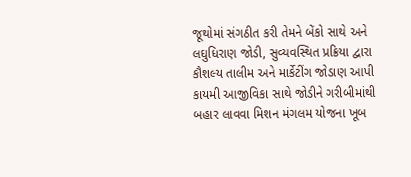જૂથોમાં સંગઠીત કરી તેમને બેંકો સાથે અને લઘુધિરાણ જોડી, સુવ્યવસ્થિત પ્રક્રિયા દ્વારા કૌશલ્ય તાલીમ અને માર્કેટીંગ જોડાણ આપી કાયમી આજીવિકા સાથે જોડીને ગરીબીમાંથી બહાર લાવવા મિશન મંગલમ યોજના ખૂબ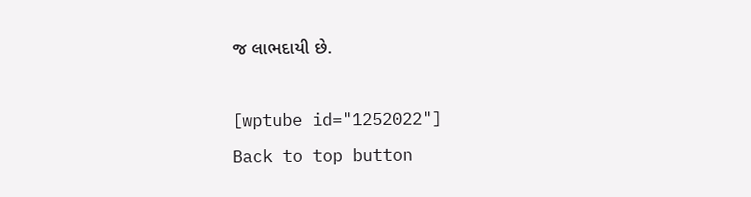જ લાભદાયી છે.

[wptube id="1252022"]
Back to top button